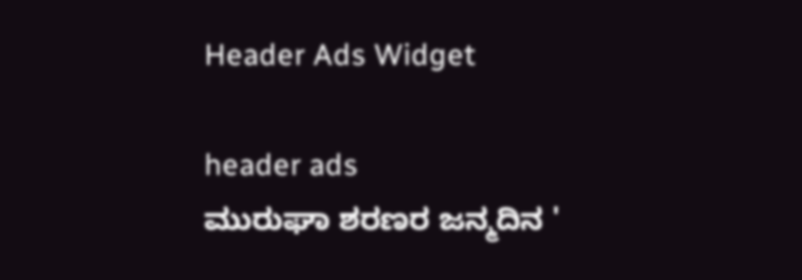Header Ads Widget

header ads
ಮುರುಘಾ ಶರಣರ ಜನ್ಮದಿನ '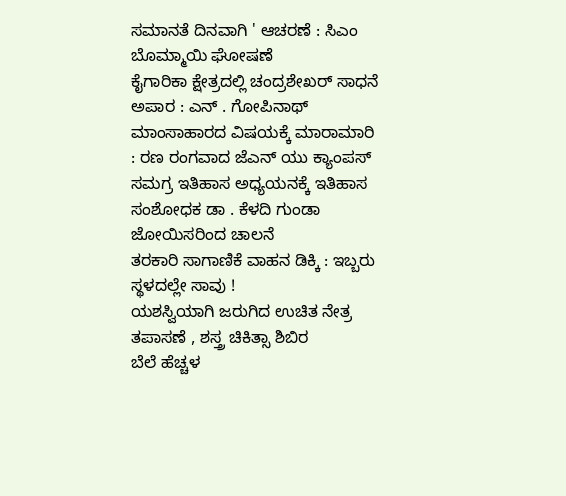ಸಮಾನತೆ ದಿನವಾಗಿ ' ಆಚರಣೆ : ಸಿಎಂ ಬೊಮ್ಮಾಯಿ ಘೋಷಣೆ
ಕೈಗಾರಿಕಾ ಕ್ಷೇತ್ರದಲ್ಲಿ ಚಂದ್ರಶೇಖರ್ ಸಾಧನೆ ಅಪಾರ : ಎನ್ . ಗೋಪಿನಾಥ್
ಮಾಂಸಾಹಾರದ ವಿಷಯಕ್ಕೆ ಮಾರಾಮಾರಿ : ರಣ ರಂಗವಾದ ಜೆಎನ್ ಯು ಕ್ಯಾಂಪಸ್
ಸಮಗ್ರ ಇತಿಹಾಸ ಅಧ್ಯಯನಕ್ಕೆ ಇತಿಹಾಸ ಸಂಶೋಧಕ ಡಾ . ಕೆಳದಿ ಗುಂಡಾ ಜೋಯಿಸರಿಂದ ಚಾಲನೆ
ತರಕಾರಿ ಸಾಗಾಣಿಕೆ ವಾಹನ ಡಿಕ್ಕಿ : ಇಬ್ಬರು ಸ್ಥಳದಲ್ಲೇ ಸಾವು !
ಯಶಸ್ವಿಯಾಗಿ ಜರುಗಿದ ಉಚಿತ ನೇತ್ರ ತಪಾಸಣೆ , ಶಸ್ತ್ರ ಚಿಕಿತ್ಸಾ ಶಿಬಿರ
ಬೆಲೆ ಹೆಚ್ಚಳ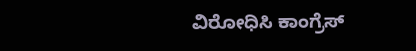ವಿರೋಧಿಸಿ ಕಾಂಗ್ರೆಸ್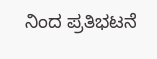ನಿಂದ ಪ್ರತಿಭಟನೆ